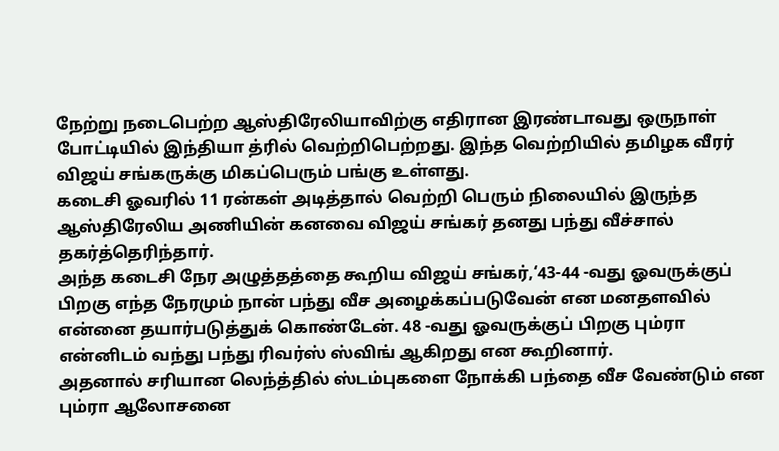நேற்று நடைபெற்ற ஆஸ்திரேலியாவிற்கு எதிரான இரண்டாவது ஒருநாள் போட்டியில் இந்தியா த்ரில் வெற்றிபெற்றது. இந்த வெற்றியில் தமிழக வீரர் விஜய் சங்கருக்கு மிகப்பெரும் பங்கு உள்ளது.
கடைசி ஓவரில் 11 ரன்கள் அடித்தால் வெற்றி பெரும் நிலையில் இருந்த ஆஸ்திரேலிய அணியின் கனவை விஜய் சங்கர் தனது பந்து வீச்சால் தகர்த்தெரிந்தார்.
அந்த கடைசி நேர அழுத்தத்தை கூறிய விஜய் சங்கர்,‘43-44 -வது ஓவருக்குப் பிறகு எந்த நேரமும் நான் பந்து வீச அழைக்கப்படுவேன் என மனதளவில் என்னை தயார்படுத்துக் கொண்டேன். 48 -வது ஓவருக்குப் பிறகு பும்ரா என்னிடம் வந்து பந்து ரிவர்ஸ் ஸ்விங் ஆகிறது என கூறினார்.
அதனால் சரியான லெந்த்தில் ஸ்டம்புகளை நோக்கி பந்தை வீச வேண்டும் என பும்ரா ஆலோசனை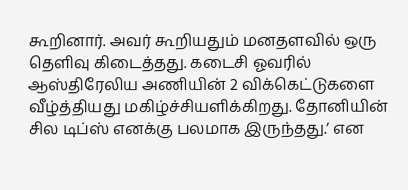கூறினார். அவர் கூறியதும் மனதளவில் ஒரு தெளிவு கிடைத்தது. கடைசி ஓவரில் ஆஸ்திரேலிய அணியின் 2 விக்கெட்டுகளை வீழ்த்தியது மகிழ்ச்சியளிக்கிறது. தோனியின் சில டிப்ஸ் எனக்கு பலமாக இருந்தது.’ என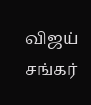விஜய் சங்கர்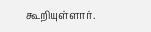கூறியுள்ளார்.